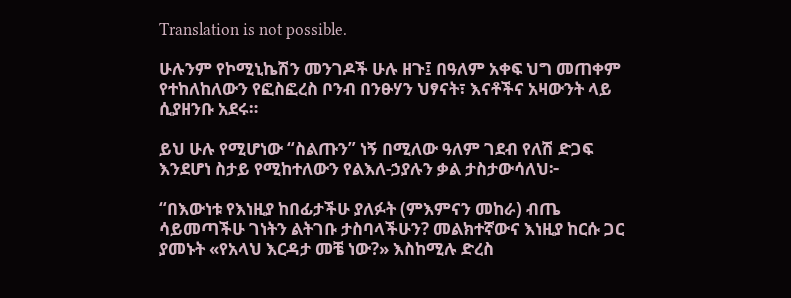Translation is not possible.

ሁሉንም የኮሚኒኬሽን መንገዶች ሁሉ ዘጉ፤ በዓለም አቀፍ ህግ መጠቀም የተከለከለውን የፎስፎረስ ቦንብ በንፁሃን ህፃናት፣ እናቶችና አዛውንት ላይ ሲያዘንቡ አደሩ።

ይህ ሁሉ የሚሆነው “ስልጡን” ነኝ በሚለው ዓለም ገደብ የለሽ ድጋፍ እንደሆነ ስታይ የሚከተለውን የልእለ-ኃያሉን ቃል ታስታውሳለህ፦

“በእውነቱ የእነዚያ ከበፊታችሁ ያለፉት (ምእምናን መከራ) ብጤ ሳይመጣችሁ ገነትን ልትገቡ ታስባላችሁን? መልክተኛውና እነዚያ ከርሱ ጋር ያመኑት «የአላህ እርዳታ መቼ ነው?» እስከሚሉ ድረስ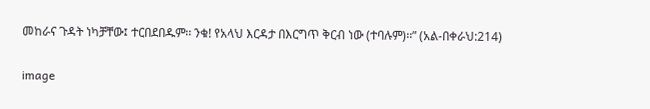መከራና ጉዳት ነካቻቸው፤ ተርበደበዱም፡፡ ንቁ! የአላህ እርዳታ በእርግጥ ቅርብ ነው (ተባሉም)፡፡” (አል-በቀራህ:214)

image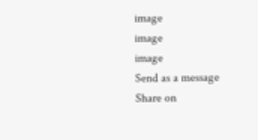image
image
image
Send as a message
Share on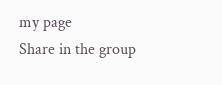my page
Share in the group